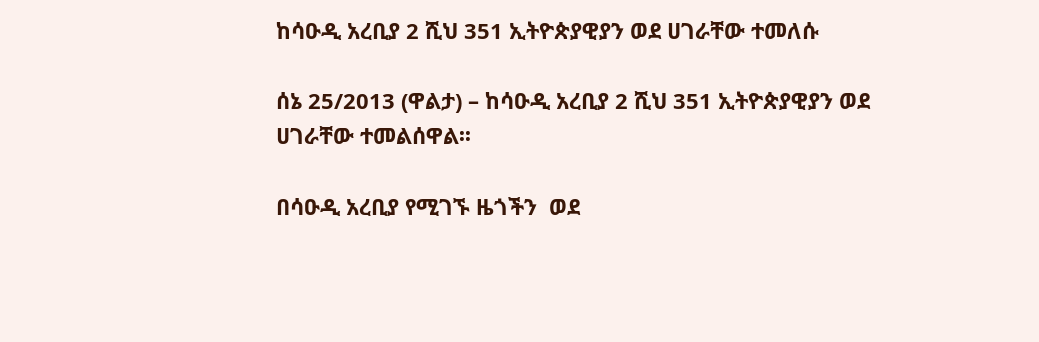ከሳዑዲ አረቢያ 2 ሺህ 351 ኢትዮጵያዊያን ወደ ሀገራቸው ተመለሱ

ሰኔ 25/2013 (ዋልታ) – ከሳዑዲ አረቢያ 2 ሺህ 351 ኢትዮጵያዊያን ወደ ሀገራቸው ተመልሰዋል፡፡

በሳዑዲ አረቢያ የሚገኙ ዜጎችን  ወደ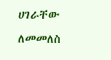ሀገራቸው ለመመለስ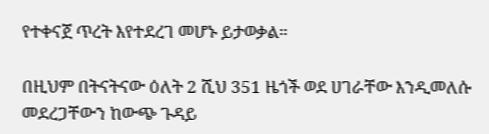የተቀናጀ ጥረት እየተደረገ መሆኑ ይታወቃል።

በዚህም በትናትናው ዕለት 2 ሺህ 351 ዜጎች ወደ ሀገራቸው እንዲመለሱ መደረጋቸውን ከውጭ ጉዳይ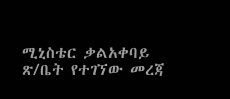ሚኒስቴር ቃልአቀባይ ጽ/ቤት የተገኘው መረጃ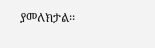ያመለክታል፡፡